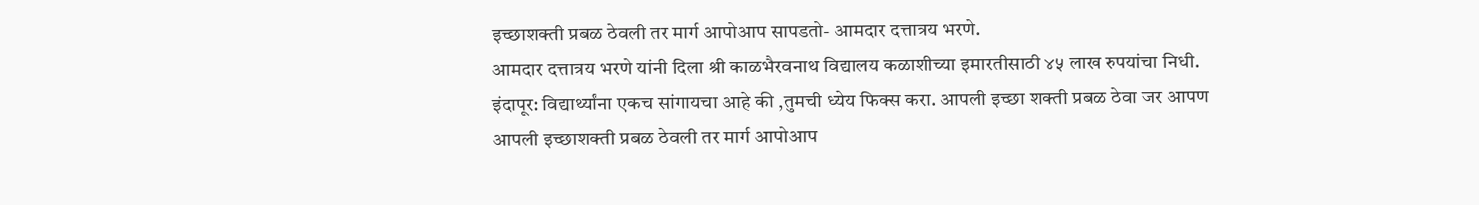इच्छाशक्ती प्रबळ ठेवली तर मार्ग आपोआप सापडतो- आमदार दत्तात्रय भरणे.
आमदार दत्तात्रय भरणे यांनी दिला श्री काळभैरवनाथ विद्यालय कळाशीच्या इमारतीसाठी ४५ लाख रुपयांचा निधी.
इंदापूर: विद्यार्थ्यांना एकच सांगायचा आहे की ,तुमची ध्येय फिक्स करा. आपली इच्छा शक्ती प्रबळ ठेवा जर आपण आपली इच्छाशक्ती प्रबळ ठेवली तर मार्ग आपोआप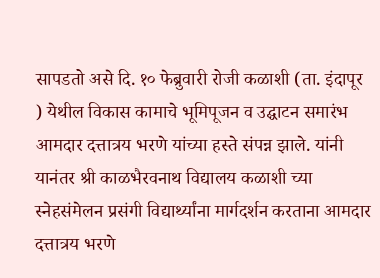सापडतो असे दि. १० फेब्रुवारी रोजी कळाशी (ता. इंदापूर ) येथील विकास कामाचे भूमिपूजन व उद्घाटन समारंभ आमदार दत्तात्रय भरणे यांच्या हस्ते संपन्न झाले. यांनी यानंतर श्री काळभैरवनाथ विद्यालय कळाशी च्या स्नेहसंमेलन प्रसंगी विद्यार्थ्यांना मार्गदर्शन करताना आमदार दत्तात्रय भरणे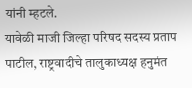यांनी म्हटले.
यावेळी माजी जिल्हा परिषद सदस्य प्रताप पाटील, राष्ट्रवादीचे तालुकाध्यक्ष हनुमंत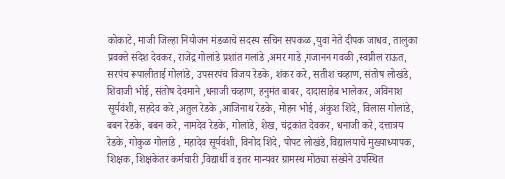कोकाटे, माजी जिल्हा नियोजन मंडळाचे सदस्य सचिन सपकळ ,युवा नेते दीपक जाधव, तालुका प्रवक्ते संदेश देवकर, राजेंद्र गोलांडे प्रशांत गलांडे ,अमर गाडे ,गजानन गवळी ,स्वप्नील राऊत, सरपंच रूपालीताई गोलांडे, उपसरपंच विजय रेडके, शंकर करे, सतीश चव्हाण, संतोष लोखंडे, शिवाजी भोई, संतोष देवमाने ,धनाजी चव्हाण, हनुमंत बाबर, दादासाहेब भालेकर, अविनाश सूर्यवंशी, सहदेव करे ,अतुल रेडके ,आजिनाथ रेडके, मोहन भोई, अंकुश शिंदे, विलास गोलांडे, बबन रेडके, बबन करे, नामदेव रेडके, गोलांडे, शेख, चंद्रकांत देवकर, धनाजी करे, दत्तात्रय रेडके, गोकुळ गोलांडे , महादेव सूर्यवंशी, विनोद शिंदे, पोपट लोखंडे,विद्यालयाचे मुख्याध्यापक, शिक्षक, शिक्षकेतर कर्मचारी ,विद्यार्थी व इतर मान्यवर ग्रामस्थ मोठ्या संख्येने उपस्थित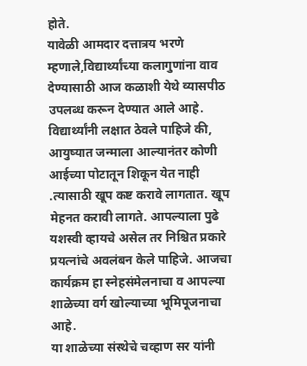होते.
यावेळी आमदार दत्तात्रय भरणे म्हणाले,विद्यार्थ्यांच्या कलागुणांना वाव देण्यासाठी आज कळाशी येथे व्यासपीठ उपलब्ध करून देण्यात आले आहे. विद्यार्थ्यांनी लक्षात ठेवले पाहिजे की, आयुष्यात जन्माला आल्यानंतर कोणी आईच्या पोटातून शिकून येत नाही .त्यासाठी खूप कष्ट करावे लागतात. खूप मेहनत करावी लागते. आपल्याला पुढे यशस्वी व्हायचे असेल तर निश्चित प्रकारे प्रयत्नांचे अवलंबन केले पाहिजे. आजचा कार्यक्रम हा स्नेहसंमेलनाचा व आपल्या शाळेच्या वर्ग खोल्याच्या भूमिपूजनाचा आहे.
या शाळेच्या संस्थेचे चव्हाण सर यांनी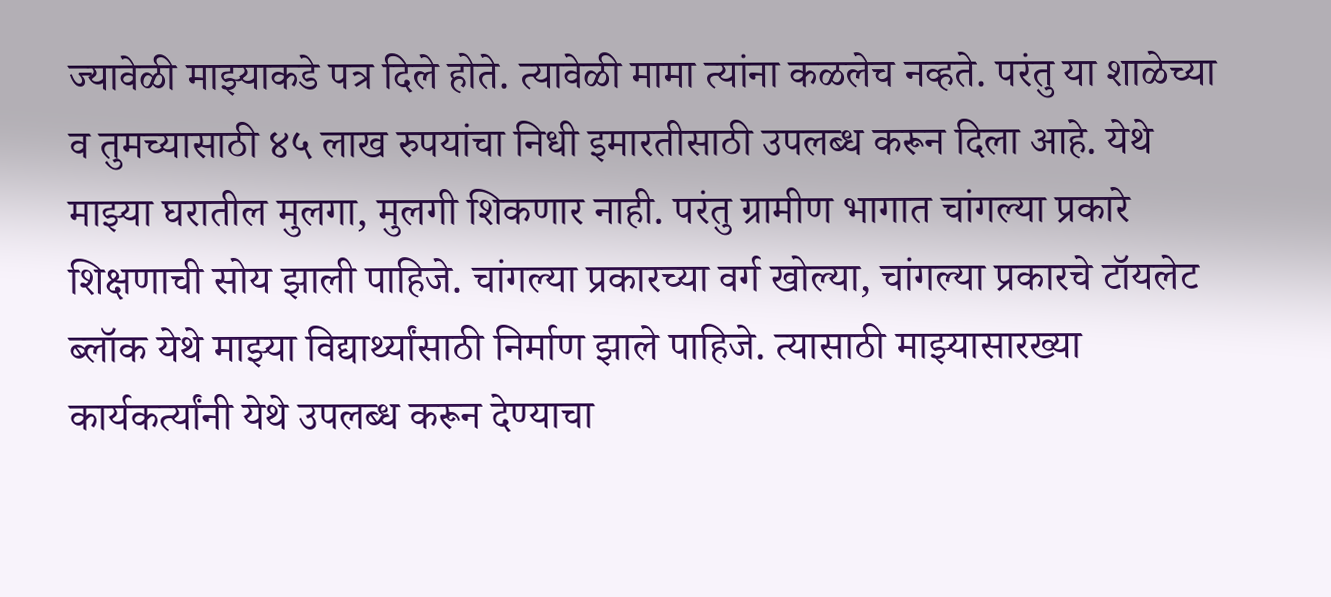ज्यावेळी माझ्याकडे पत्र दिले होते. त्यावेळी मामा त्यांना कळलेच नव्हते. परंतु या शाळेच्या व तुमच्यासाठी ४५ लाख रुपयांचा निधी इमारतीसाठी उपलब्ध करून दिला आहे. येथे माझ्या घरातील मुलगा, मुलगी शिकणार नाही. परंतु ग्रामीण भागात चांगल्या प्रकारे शिक्षणाची सोय झाली पाहिजे. चांगल्या प्रकारच्या वर्ग खोल्या, चांगल्या प्रकारचे टॉयलेट ब्लॉक येथे माझ्या विद्यार्थ्यांसाठी निर्माण झाले पाहिजे. त्यासाठी माझ्यासारख्या कार्यकर्त्यांनी येथे उपलब्ध करून देण्याचा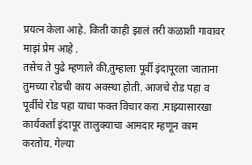प्रयत्न केला आहे. किती काही झालं तरी कळाशी गावावर माझं प्रेम आहे .
तसेच ते पुढे म्हणाले की,तुम्हाला पूर्वी इंदापूरला जाताना तुमच्या रोडची काय अवस्था होती. आजचे रोड पहा व पूर्वीचे रोड पहा याचा फक्त विचार करा .माझ्यासारखा कार्यकर्ता इंदापूर तालुक्याचा आमदार म्हणून काम करतोय. गेल्या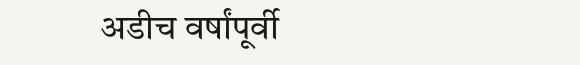अडीच वर्षांपूर्वी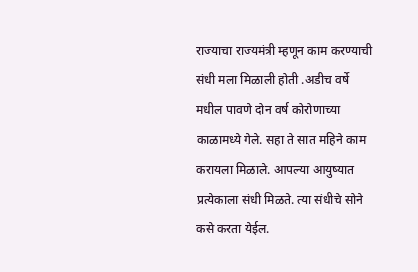राज्याचा राज्यमंत्री म्हणून काम करण्याची संधी मला मिळाली होती .अडीच वर्षे मधील पावणे दोन वर्ष कोरोणाच्या काळामध्ये गेले. सहा ते सात महिने काम करायला मिळाले. आपल्या आयुष्यात प्रत्येकाला संधी मिळते. त्या संधीचे सोने कसे करता येईल.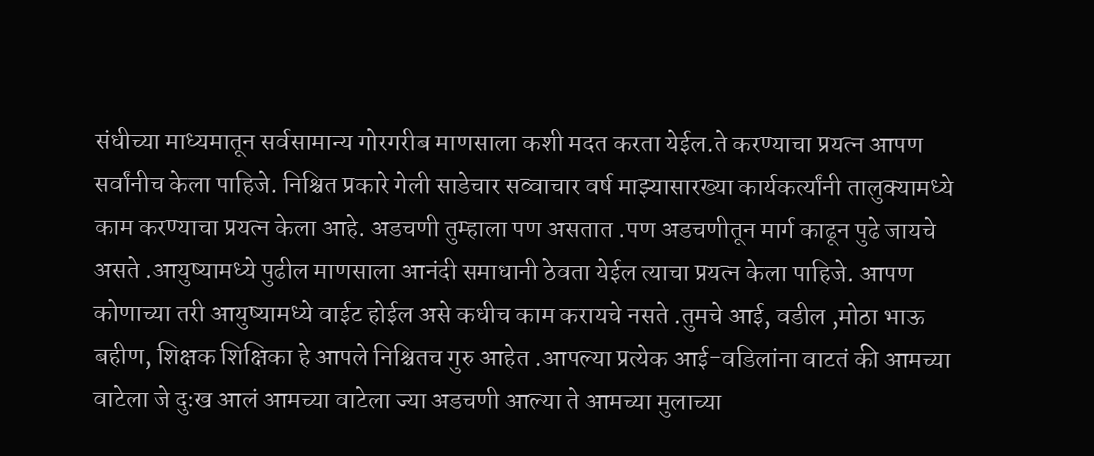संधीच्या माध्यमातून सर्वसामान्य गोरगरीब माणसाला कशी मदत करता येईल.ते करण्याचा प्रयत्न आपण सर्वांनीच केला पाहिजे. निश्चित प्रकारे गेली साडेचार सव्वाचार वर्ष माझ्यासारख्या कार्यकर्त्यांनी तालुक्यामध्ये काम करण्याचा प्रयत्न केला आहे. अडचणी तुम्हाला पण असतात .पण अडचणीतून मार्ग काढून पुढे जायचे असते .आयुष्यामध्ये पुढील माणसाला आनंदी समाधानी ठेवता येईल त्याचा प्रयत्न केला पाहिजे. आपण कोणाच्या तरी आयुष्यामध्ये वाईट होईल असे कधीच काम करायचे नसते .तुमचे आई, वडील ,मोठा भाऊ बहीण, शिक्षक शिक्षिका हे आपले निश्चितच गुरु आहेत .आपल्या प्रत्येक आई-वडिलांना वाटतं की आमच्या वाटेला जे दुःख आलं आमच्या वाटेला ज्या अडचणी आल्या ते आमच्या मुलाच्या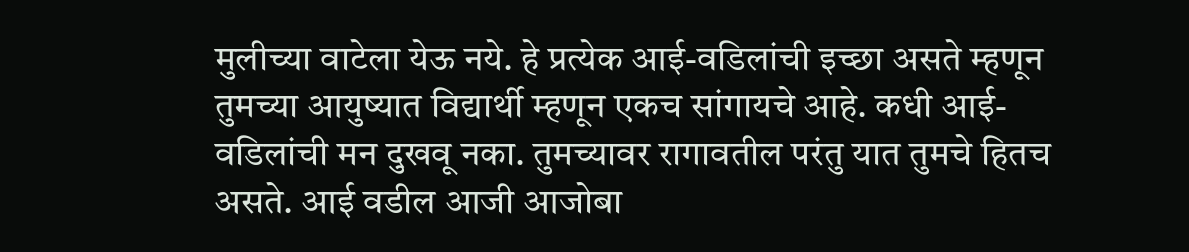मुलीच्या वाटेला येऊ नये. हे प्रत्येक आई-वडिलांची इच्छा असते म्हणून तुमच्या आयुष्यात विद्यार्थी म्हणून एकच सांगायचे आहे. कधी आई-वडिलांची मन दुखवू नका. तुमच्यावर रागावतील परंतु यात तुमचे हितच असते. आई वडील आजी आजोबा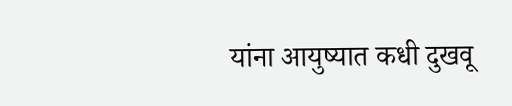यांना आयुष्यात कधी दुखवू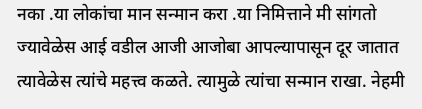नका .या लोकांचा मान सन्मान करा .या निमित्ताने मी सांगतो ज्यावेळेस आई वडील आजी आजोबा आपल्यापासून दूर जातात त्यावेळेस त्यांचे महत्त्व कळते. त्यामुळे त्यांचा सन्मान राखा. नेहमी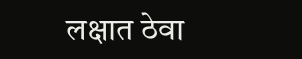लक्षात ठेवा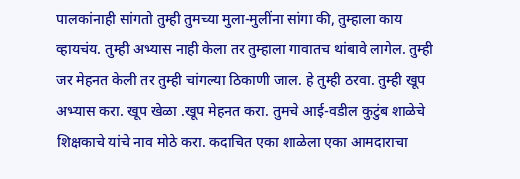पालकांनाही सांगतो तुम्ही तुमच्या मुला-मुलींना सांगा की, तुम्हाला काय व्हायचंय. तुम्ही अभ्यास नाही केला तर तुम्हाला गावातच थांबावे लागेल. तुम्ही जर मेहनत केली तर तुम्ही चांगल्या ठिकाणी जाल. हे तुम्ही ठरवा. तुम्ही खूप अभ्यास करा. खूप खेळा .खूप मेहनत करा. तुमचे आई-वडील कुटुंब शाळेचे शिक्षकाचे यांचे नाव मोठे करा. कदाचित एका शाळेला एका आमदाराचा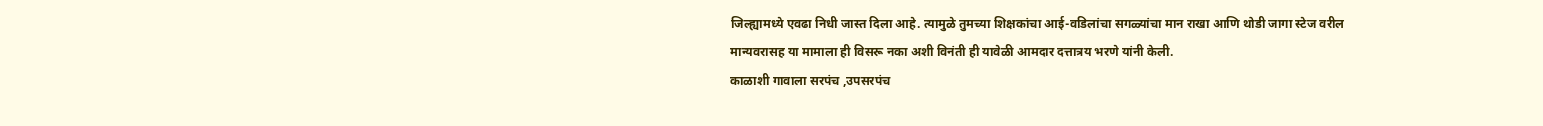जिल्ह्यामध्ये एवढा निधी जास्त दिला आहे. त्यामुळे तुमच्या शिक्षकांचा आई-वडिलांचा सगळ्यांचा मान राखा आणि थोडी जागा स्टेज वरील मान्यवरासह या मामाला ही विसरू नका अशी विनंती ही यावेळी आमदार दत्तात्रय भरणे यांनी केली.
काळाशी गावाला सरपंच ,उपसरपंच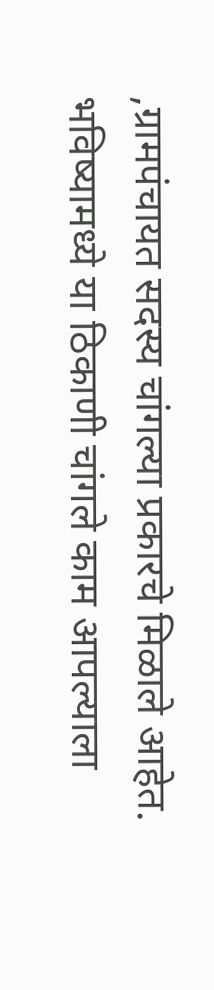,ग्रामपंचायत सदस्य चांगल्या प्रकारचे मिळाले आहेत. भविष्यामध्ये या ठिकाणी चांगले काम आपल्याला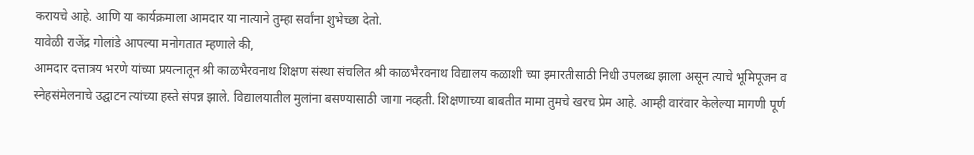करायचे आहे. आणि या कार्यक्रमाला आमदार या नात्याने तुम्हा सर्वांना शुभेच्छा देतो.
यावेळी राजेंद्र गोलांडे आपल्या मनोगतात म्हणाले की,
आमदार दत्तात्रय भरणे यांच्या प्रयत्नातून श्री काळभैरवनाथ शिक्षण संस्था संचलित श्री काळभैरवनाथ विद्यालय कळाशी च्या इमारतीसाठी निधी उपलब्ध झाला असून त्याचे भूमिपूजन व स्नेहसंमेलनाचे उद्घाटन त्यांच्या हस्ते संपन्न झाले. विद्यालयातील मुलांना बसण्यासाठी जागा नव्हती. शिक्षणाच्या बाबतीत मामा तुमचे खरच प्रेम आहे. आम्ही वारंवार केलेल्या मागणी पूर्ण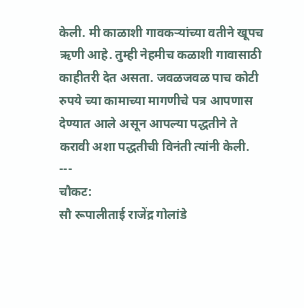केली. मी काळाशी गावकऱ्यांच्या वतीने खूपच ऋणी आहे. तुम्ही नेहमीच कळाशी गावासाठी काहीतरी देत असता. जवळजवळ पाच कोटी रुपये च्या कामाच्या मागणीचे पत्र आपणास देण्यात आले असून आपल्या पद्धतीने ते करावी अशा पद्धतीची विनंती त्यांनी केली.
---
चौकट:
सौ रूपालीताई राजेंद्र गोलांडे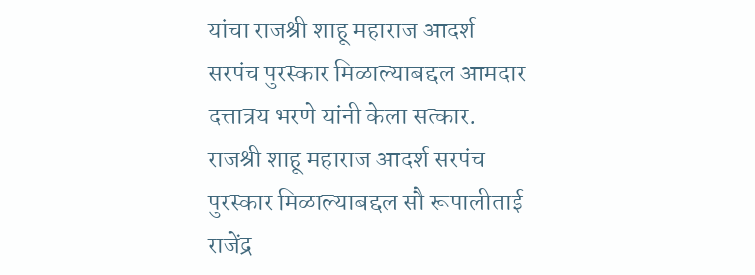यांचा राजश्री शाहू महाराज आदर्श सरपंच पुरस्कार मिळाल्याबद्दल आमदार दत्तात्रय भरणे यांनी केला सत्कार.
राजश्री शाहू महाराज आदर्श सरपंच पुरस्कार मिळाल्याबद्दल सौ रूपालीताई राजेंद्र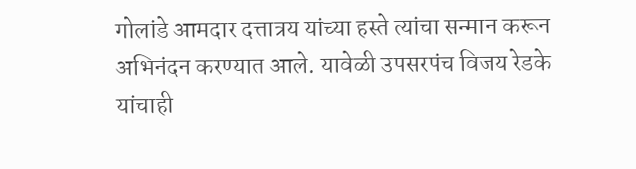गोलांडे आमदार दत्तात्रय यांच्या हस्ते त्यांचा सन्मान करून अभिनंदन करण्यात आले. यावेळी उपसरपंच विजय रेडके यांचाही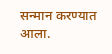सन्मान करण्यात आला.